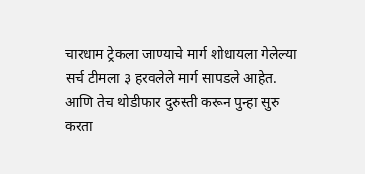चारधाम ट्रेकला जाण्याचे मार्ग शोधायला गेलेल्या सर्च टीमला ३ हरवलेले मार्ग सापडले आहेत. आणि तेच थोडीफार दुरुस्ती करून पुन्हा सुरु करता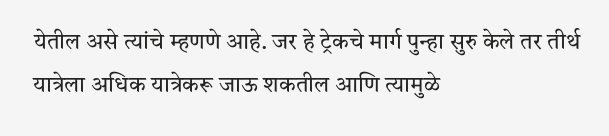येतील असे त्यांचे म्हणणे आहे. जर हे ट्रेकचे मार्ग पुन्हा सुरु केले तर तीर्थ यात्रेला अधिक यात्रेकरू जाऊ शकतील आणि त्यामुळे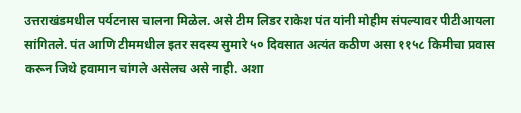उत्तराखंडमधील पर्यटनास चालना मिळेल. असे टीम लिडर राकेश पंत यांनी मोहीम संपल्यावर पीटीआयला सांगितले. पंत आणि टीममधील इतर सदस्य सुमारे ५० दिवसात अत्यंत कठीण असा ११५८ किमीचा प्रवास करून जिथे हवामान चांगले असेलच असे नाही. अशा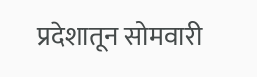प्रदेशातून सोमवारी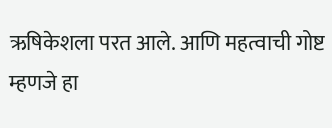ऋषिकेशला परत आले. आणि महत्वाची गोष्ट म्हणजे हा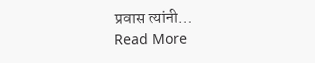प्रवास त्यांनी…
Read More